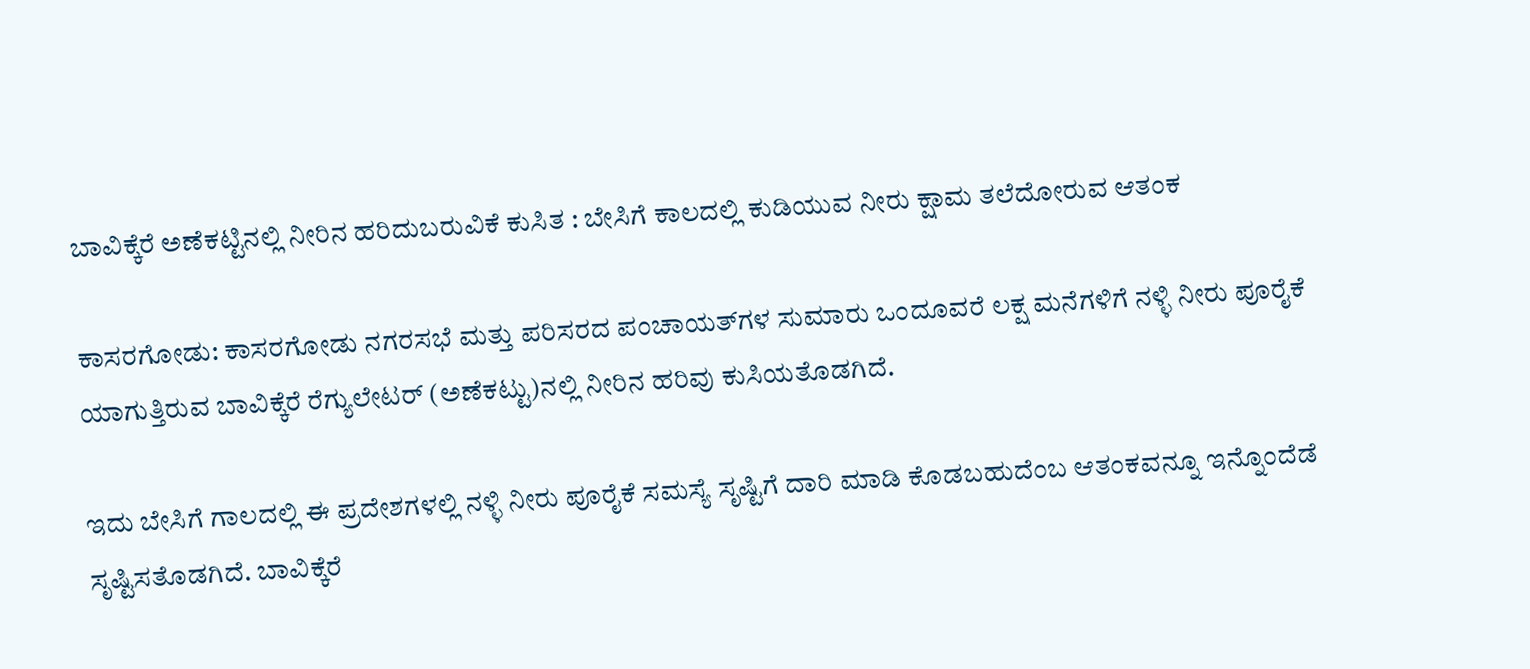ಬಾವಿಕ್ಕೆರೆ ಅಣೆಕಟ್ಟಿನಲ್ಲಿ ನೀರಿನ ಹರಿದುಬರುವಿಕೆ ಕುಸಿತ : ಬೇಸಿಗೆ ಕಾಲದಲ್ಲಿ ಕುಡಿಯುವ ನೀರು ಕ್ಷಾಮ ತಲೆದೋರುವ ಆತಂಕ

ಕಾಸರಗೋಡು: ಕಾಸರಗೋಡು ನಗರಸಭೆ ಮತ್ತು ಪರಿಸರದ ಪಂಚಾಯತ್‌ಗಳ ಸುಮಾರು ಒಂದೂವರೆ ಲಕ್ಷ ಮನೆಗಳಿಗೆ ನಳ್ಳಿ ನೀರು ಪೂರೈಕೆ ಯಾಗುತ್ತಿರುವ ಬಾವಿಕ್ಕೆರೆ ರೆಗ್ಯುಲೇಟರ್ (ಅಣೆಕಟ್ಟು)ನಲ್ಲಿ ನೀರಿನ ಹರಿವು ಕುಸಿಯತೊಡಗಿದೆ.

ಇದು ಬೇಸಿಗೆ ಗಾಲದಲ್ಲಿ ಈ ಪ್ರದೇಶಗಳಲ್ಲಿ ನಳ್ಳಿ ನೀರು ಪೂರೈಕೆ ಸಮಸ್ಯೆ ಸೃಷ್ಟಿಗೆ ದಾರಿ ಮಾಡಿ ಕೊಡಬಹುದೆಂಬ ಆತಂಕವನ್ನೂ ಇನ್ನೊಂದೆಡೆ ಸೃಷ್ಟಿಸತೊಡಗಿದೆ. ಬಾವಿಕ್ಕೆರೆ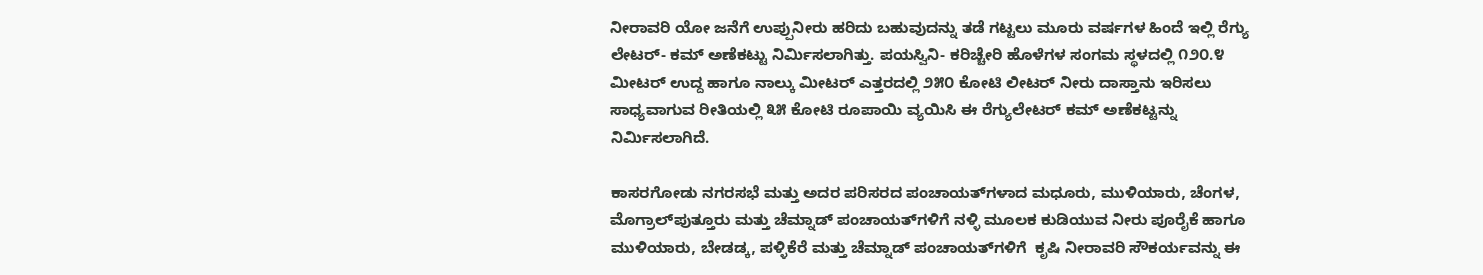ನೀರಾವರಿ ಯೋ ಜನೆಗೆ ಉಪ್ಪುನೀರು ಹರಿದು ಬಹುವುದನ್ನು ತಡೆ ಗಟ್ಟಲು ಮೂರು ವರ್ಷಗಳ ಹಿಂದೆ ಇಲ್ಲಿ ರೆಗ್ಯು ಲೇಟರ್- ಕಮ್ ಅಣೆಕಟ್ಟು ನಿರ್ಮಿಸಲಾಗಿತ್ತು. ಪಯಸ್ವಿನಿ- ಕರಿಚ್ಚೇರಿ ಹೊಳೆಗಳ ಸಂಗಮ ಸ್ಥಳದಲ್ಲಿ ೧೨೦.೪ ಮೀಟರ್ ಉದ್ದ ಹಾಗೂ ನಾಲ್ಕು ಮೀಟರ್ ಎತ್ತರದಲ್ಲಿ ೨೫೦ ಕೋಟಿ ಲೀಟರ್ ನೀರು ದಾಸ್ತಾನು ಇರಿಸಲು ಸಾಧ್ಯವಾಗುವ ರೀತಿಯಲ್ಲಿ ೩೫ ಕೋಟಿ ರೂಪಾಯಿ ವ್ಯಯಿಸಿ ಈ ರೆಗ್ಯುಲೇಟರ್ ಕಮ್ ಅಣೆಕಟ್ಟನ್ನು ನಿರ್ಮಿಸಲಾಗಿದೆ.

ಕಾಸರಗೋಡು ನಗರಸಭೆ ಮತ್ತು ಅದರ ಪರಿಸರದ ಪಂಚಾಯತ್‌ಗಳಾದ ಮಧೂರು, ಮುಳಿಯಾರು, ಚೆಂಗಳ, ಮೊಗ್ರಾಲ್‌ಪುತ್ತೂರು ಮತ್ತು ಚೆಮ್ನಾಡ್ ಪಂಚಾಯತ್‌ಗಳಿಗೆ ನಳ್ಳಿ ಮೂಲಕ ಕುಡಿಯುವ ನೀರು ಪೂರೈಕೆ ಹಾಗೂ  ಮುಳಿಯಾರು, ಬೇಡಡ್ಕ, ಪಳ್ಳಿಕೆರೆ ಮತ್ತು ಚೆಮ್ನಾಡ್ ಪಂಚಾಯತ್‌ಗಳಿಗೆ  ಕೃಷಿ ನೀರಾವರಿ ಸೌಕರ್ಯವನ್ನು ಈ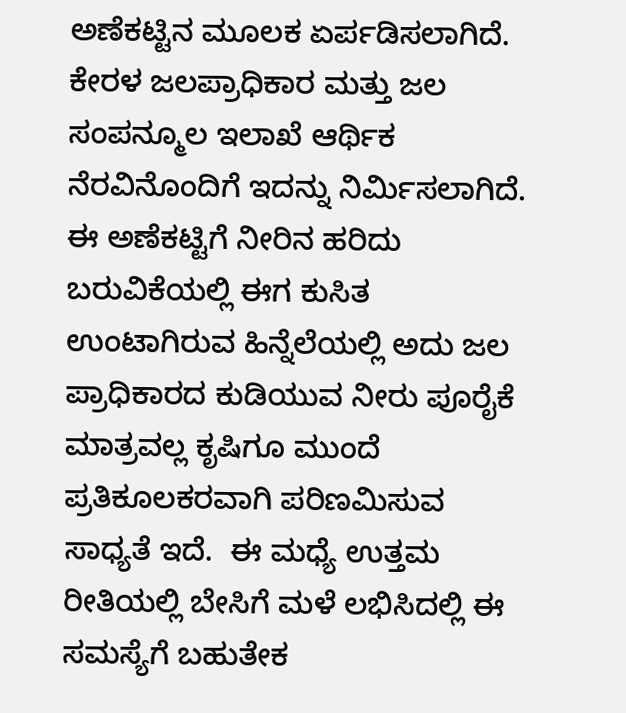ಅಣೆಕಟ್ಟಿನ ಮೂಲಕ ಏರ್ಪಡಿಸಲಾಗಿದೆ. ಕೇರಳ ಜಲಪ್ರಾಧಿಕಾರ ಮತ್ತು ಜಲ ಸಂಪನ್ಮೂಲ ಇಲಾಖೆ ಆರ್ಥಿಕ ನೆರವಿನೊಂದಿಗೆ ಇದನ್ನು ನಿರ್ಮಿಸಲಾಗಿದೆ. ಈ ಅಣೆಕಟ್ಟಿಗೆ ನೀರಿನ ಹರಿದು ಬರುವಿಕೆಯಲ್ಲಿ ಈಗ ಕುಸಿತ ಉಂಟಾಗಿರುವ ಹಿನ್ನೆಲೆಯಲ್ಲಿ ಅದು ಜಲ ಪ್ರಾಧಿಕಾರದ ಕುಡಿಯುವ ನೀರು ಪೂರೈಕೆ ಮಾತ್ರವಲ್ಲ ಕೃಷಿಗೂ ಮುಂದೆ ಪ್ರತಿಕೂಲಕರವಾಗಿ ಪರಿಣಮಿಸುವ ಸಾಧ್ಯತೆ ಇದೆ.  ಈ ಮಧ್ಯೆ ಉತ್ತಮ ರೀತಿಯಲ್ಲಿ ಬೇಸಿಗೆ ಮಳೆ ಲಭಿಸಿದಲ್ಲಿ ಈ ಸಮಸ್ಯೆಗೆ ಬಹುತೇಕ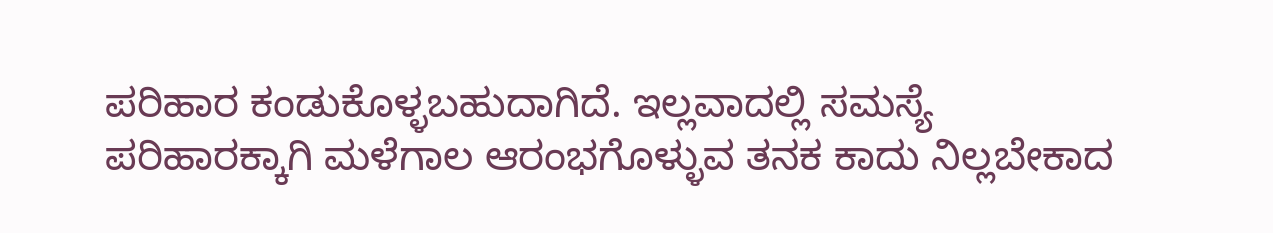ಪರಿಹಾರ ಕಂಡುಕೊಳ್ಳಬಹುದಾಗಿದೆ. ಇಲ್ಲವಾದಲ್ಲಿ ಸಮಸ್ಯೆ ಪರಿಹಾರಕ್ಕಾಗಿ ಮಳೆಗಾಲ ಆರಂಭಗೊಳ್ಳುವ ತನಕ ಕಾದು ನಿಲ್ಲಬೇಕಾದ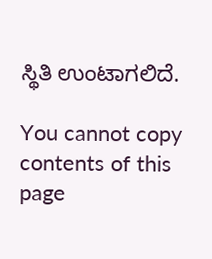ಸ್ಥಿತಿ ಉಂಟಾಗಲಿದೆ.

You cannot copy contents of this page